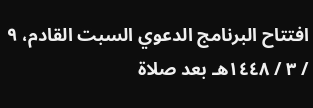افتتاح البرنامج الدعوي السبت القادم، ٩ / ٣ / ١٤٤٨هـ بعد صلاة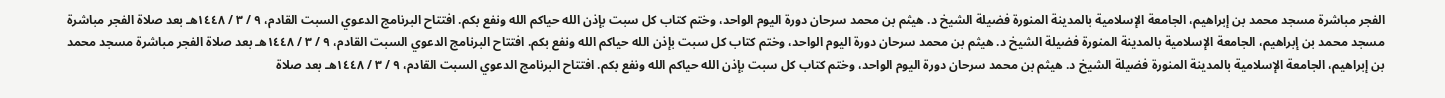الفجر مباشرة مسجد محمد بن إبراهيم، الجامعة الإسلامية بالمدينة المنورة فضيلة الشيخ د. هيثم بن محمد سرحان دورة اليوم الواحد، وختم كتاب كل سبت بإذن الله حياكم الله ونفع بكم. افتتاح البرنامج الدعوي السبت القادم، ٩ / ٣ / ١٤٤٨هـ بعد صلاة الفجر مباشرة مسجد محمد بن إبراهيم، الجامعة الإسلامية بالمدينة المنورة فضيلة الشيخ د. هيثم بن محمد سرحان دورة اليوم الواحد، وختم كتاب كل سبت بإذن الله حياكم الله ونفع بكم. افتتاح البرنامج الدعوي السبت القادم، ٩ / ٣ / ١٤٤٨هـ بعد صلاة الفجر مباشرة مسجد محمد بن إبراهيم، الجامعة الإسلامية بالمدينة المنورة فضيلة الشيخ د. هيثم بن محمد سرحان دورة اليوم الواحد، وختم كتاب كل سبت بإذن الله حياكم الله ونفع بكم. افتتاح البرنامج الدعوي السبت القادم، ٩ / ٣ / ١٤٤٨هـ بعد صلاة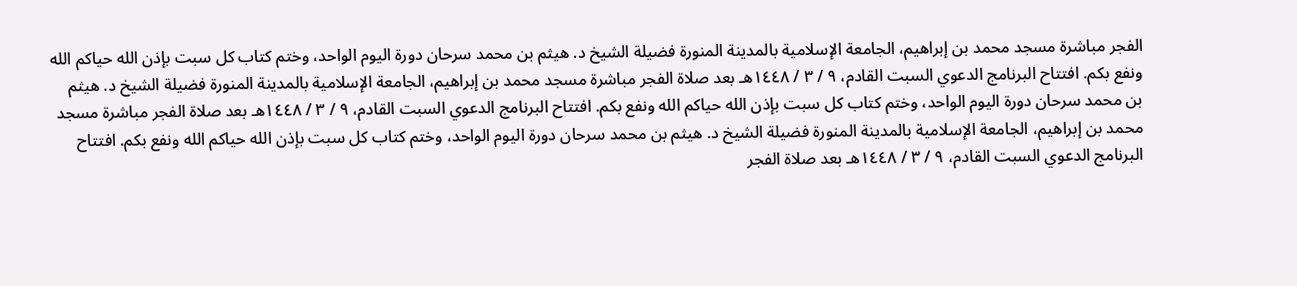الفجر مباشرة مسجد محمد بن إبراهيم، الجامعة الإسلامية بالمدينة المنورة فضيلة الشيخ د. هيثم بن محمد سرحان دورة اليوم الواحد، وختم كتاب كل سبت بإذن الله حياكم الله ونفع بكم. افتتاح البرنامج الدعوي السبت القادم، ٩ / ٣ / ١٤٤٨هـ بعد صلاة الفجر مباشرة مسجد محمد بن إبراهيم، الجامعة الإسلامية بالمدينة المنورة فضيلة الشيخ د. هيثم بن محمد سرحان دورة اليوم الواحد، وختم كتاب كل سبت بإذن الله حياكم الله ونفع بكم. افتتاح البرنامج الدعوي السبت القادم، ٩ / ٣ / ١٤٤٨هـ بعد صلاة الفجر مباشرة مسجد محمد بن إبراهيم، الجامعة الإسلامية بالمدينة المنورة فضيلة الشيخ د. هيثم بن محمد سرحان دورة اليوم الواحد، وختم كتاب كل سبت بإذن الله حياكم الله ونفع بكم. افتتاح البرنامج الدعوي السبت القادم، ٩ / ٣ / ١٤٤٨هـ بعد صلاة الفجر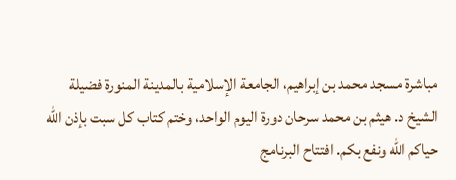مباشرة مسجد محمد بن إبراهيم، الجامعة الإسلامية بالمدينة المنورة فضيلة الشيخ د. هيثم بن محمد سرحان دورة اليوم الواحد، وختم كتاب كل سبت بإذن الله حياكم الله ونفع بكم. افتتاح البرنامج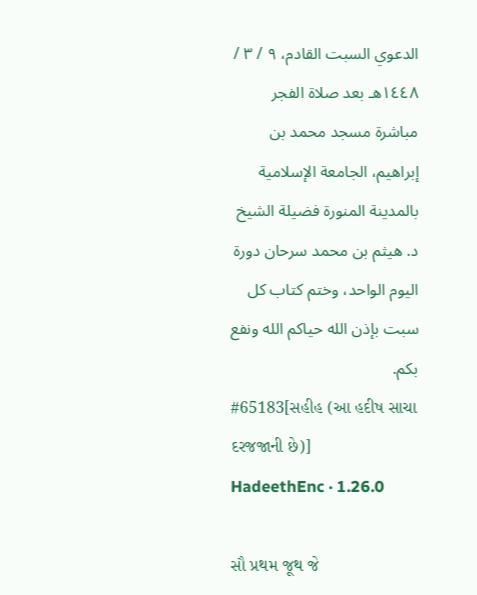الدعوي السبت القادم، ٩ / ٣ / ١٤٤٨هـ بعد صلاة الفجر مباشرة مسجد محمد بن إبراهيم، الجامعة الإسلامية بالمدينة المنورة فضيلة الشيخ د. هيثم بن محمد سرحان دورة اليوم الواحد، وختم كتاب كل سبت بإذن الله حياكم الله ونفع بكم.
#65183[સહીહ (આ હદીષ સાચા દરજજાની છે)]
HadeethEnc · 1.26.0

સૌ પ્રથમ જૂથ જે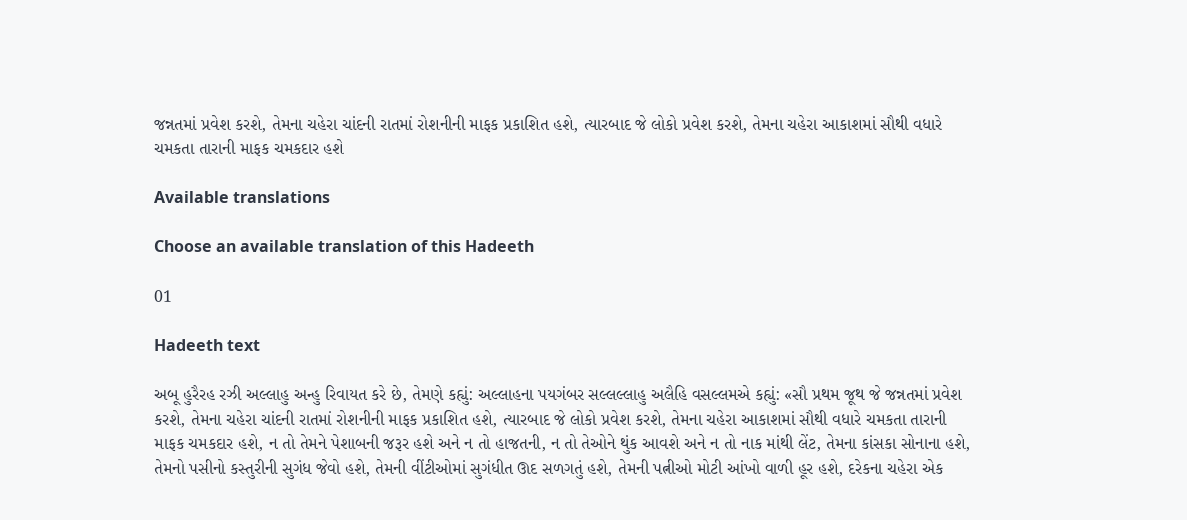જન્નતમાં પ્રવેશ કરશે, તેમના ચહેરા ચાંદની રાતમાં રોશનીની માફક પ્રકાશિત હશે, ત્યારબાદ જે લોકો પ્રવેશ કરશે, તેમના ચહેરા આકાશમાં સૌથી વધારે ચમકતા તારાની માફક ચમકદાર હશે

Available translations

Choose an available translation of this Hadeeth

01

Hadeeth text

અબૂ હુરૈરહ રઝી અલ્લાહુ અન્હુ રિવાયત કરે છે, તેમણે કહ્યું: અલ્લાહના પયગંબર સલ્લલ્લાહુ અલૈહિ વસલ્લમએ કહ્યું: «સૌ પ્રથમ જૂથ જે જન્નતમાં પ્રવેશ કરશે, તેમના ચહેરા ચાંદની રાતમાં રોશનીની માફક પ્રકાશિત હશે, ત્યારબાદ જે લોકો પ્રવેશ કરશે, તેમના ચહેરા આકાશમાં સૌથી વધારે ચમકતા તારાની માફક ચમકદાર હશે, ન તો તેમને પેશાબની જરૂર હશે અને ન તો હાજતની, ન તો તેઓને થુંક આવશે અને ન તો નાક માંથી લેંટ, તેમના કાંસકા સોનાના હશે, તેમનો પસીનો કસ્તુરીની સુગંધ જેવો હશે, તેમની વીંટીઓમાં સુગંધીત ઊદ સળગતું હશે, તેમની પત્નીઓ મોટી આંખો વાળી હૂર હશે, દરેકના ચહેરા એક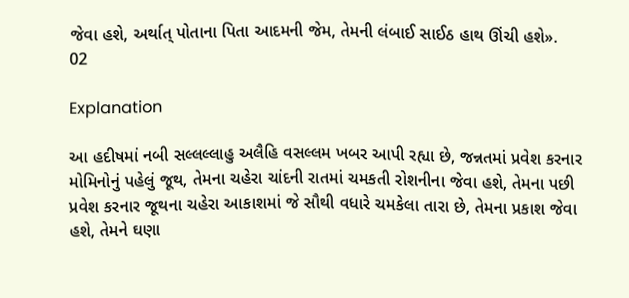જેવા હશે, અર્થાત્ પોતાના પિતા આદમની જેમ, તેમની લંબાઈ સાઈઠ હાથ ઊંચી હશે».
02

Explanation

આ હદીષમાં નબી સલ્લલ્લાહુ અલૈહિ વસલ્લમ ખબર આપી રહ્યા છે, જન્નતમાં પ્રવેશ કરનાર મોમિનોનું પહેલું જૂથ, તેમના ચહેરા ચાંદની રાતમાં ચમકતી રોશનીના જેવા હશે, તેમના પછી પ્રવેશ કરનાર જૂથના ચહેરા આકાશમાં જે સૌથી વધારે ચમકેલા તારા છે, તેમના પ્રકાશ જેવા હશે, તેમને ઘણા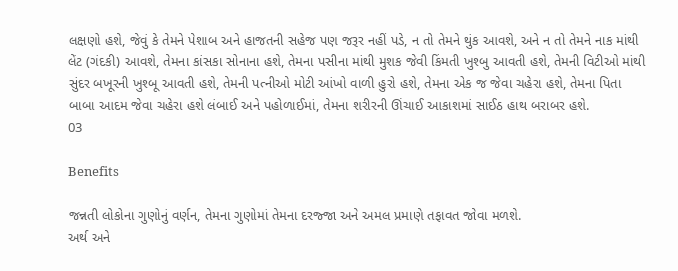લક્ષણો હશે, જેવું કે તેમને પેશાબ અને હાજતની સહેજ પણ જરૂર નહીં પડે, ન તો તેમને થુંક આવશે, અને ન તો તેમને નાક માંથી લેંટ (ગંદકી) આવશે, તેમના કાંસકા સોનાના હશે, તેમના પસીના માંથી મુશક જેવી કિંમતી ખુશ્બુ આવતી હશે, તેમની વિટીઓ માંથી સુંદર બખૂરની ખુશ્બૂ આવતી હશે, તેમની પત્નીઓ મોટી આંખો વાળી હુરો હશે, તેમના એક જ જેવા ચહેરા હશે, તેમના પિતા બાબા આદમ જેવા ચહેરા હશે લંબાઈ અને પહોળાઈમાં, તેમના શરીરની ઊંચાઈ આકાશમાં સાઈઠ હાથ બરાબર હશે.
03

Benefits

જન્નતી લોકોના ગુણોનું વર્ણન, તેમના ગુણોમાં તેમના દરજ્જા અને અમલ પ્રમાણે તફાવત જોવા મળશે.
અર્થ અને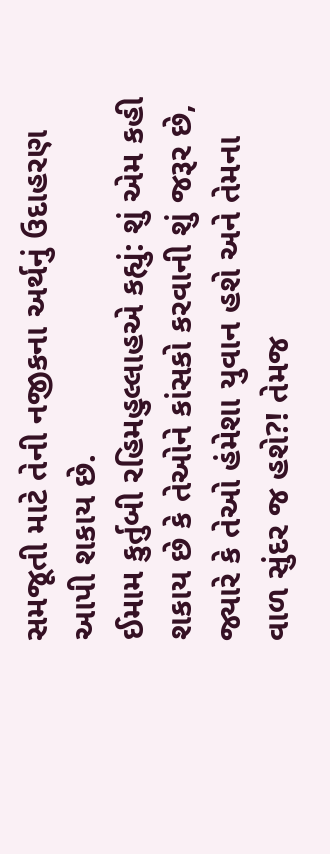સમજૂતી માટે તેની નજીકના અર્થનું ઉદાહરણ આપી શકાય છે.
ઈમામ કુર્તુબી રહિમહુલ્લાહએ કહ્યું: શું એમ કહી શકાય છે કે તેઓને કાંસકો કરવાની શું જરૂર છે, જ્યારે કે તેઓ હંમેશા યુવાન હશે અને તેમના વાળ સુંદર જ હશે?! તેમજ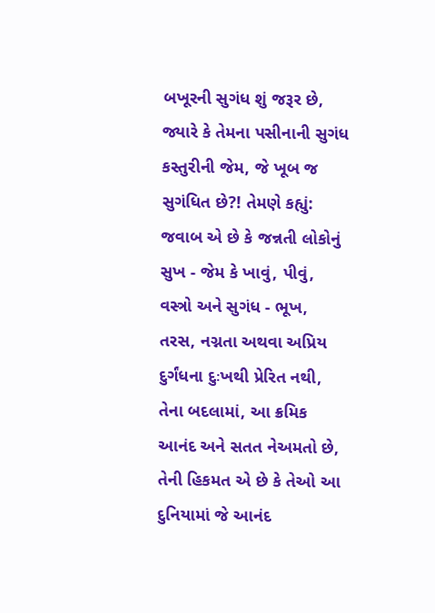બખૂરની સુગંધ શું જરૂર છે, જ્યારે કે તેમના પસીનાની સુગંધ કસ્તુરીની જેમ, જે ખૂબ જ સુગંધિત છે?! તેમણે કહ્યું: જવાબ એ છે કે જન્નતી લોકોનું સુખ - જેમ કે ખાવું, પીવું, વસ્ત્રો અને સુગંધ - ભૂખ, તરસ, નગ્નતા અથવા અપ્રિય દુર્ગંધના દુઃખથી પ્રેરિત નથી, તેના બદલામાં, આ ક્રમિક આનંદ અને સતત નેઅમતો છે, તેની હિકમત એ છે કે તેઓ આ દુનિયામાં જે આનંદ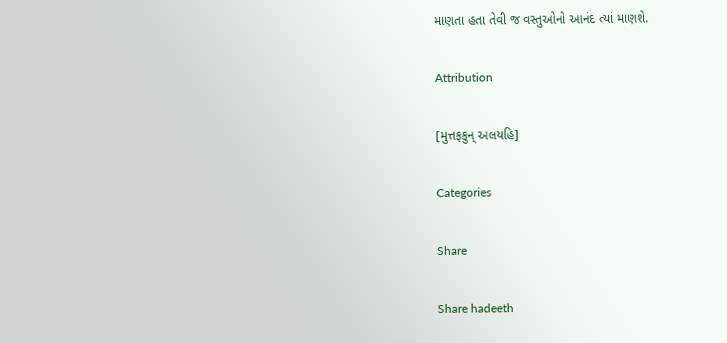માણતા હતા તેવી જ વસ્તુઓનો આનંદ ત્યાં માણશે.

Attribution

[મુત્તફકુન્ અલયહિ]

Categories

Share

Share hadeeth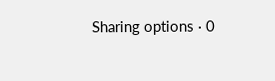Sharing options · 0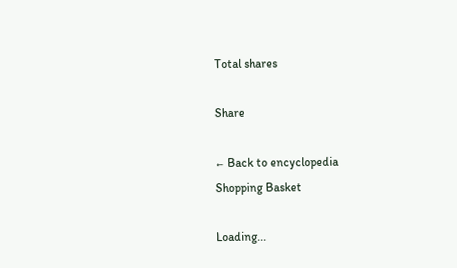Total shares

Share

← Back to encyclopedia
Shopping Basket

Loading...